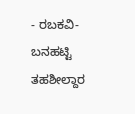- ರಬಕವಿ-ಬನಹಟ್ಟಿ ತಹಶೀಲ್ದಾರ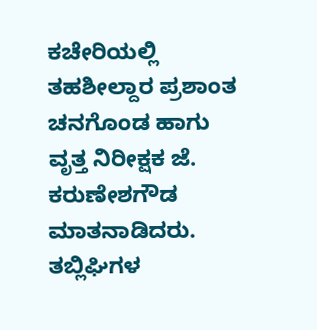ಕಚೇರಿಯಲ್ಲಿ ತಹಶೀಲ್ದಾರ ಪ್ರಶಾಂತ ಚನಗೊಂಡ ಹಾಗು ವೃತ್ತ ನಿರೀಕ್ಷಕ ಜೆ. ಕರುಣೇಶಗೌಡ ಮಾತನಾಡಿದರು.
ತಬ್ಲಿಘಿಗಳ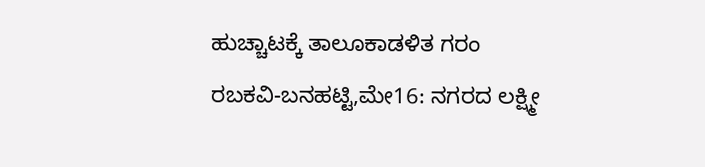ಹುಚ್ಚಾಟಕ್ಕೆ ತಾಲೂಕಾಡಳಿತ ಗರಂ
ರಬಕವಿ-ಬನಹಟ್ಟಿ,ಮೇ16: ನಗರದ ಲಕ್ಷ್ಮೀ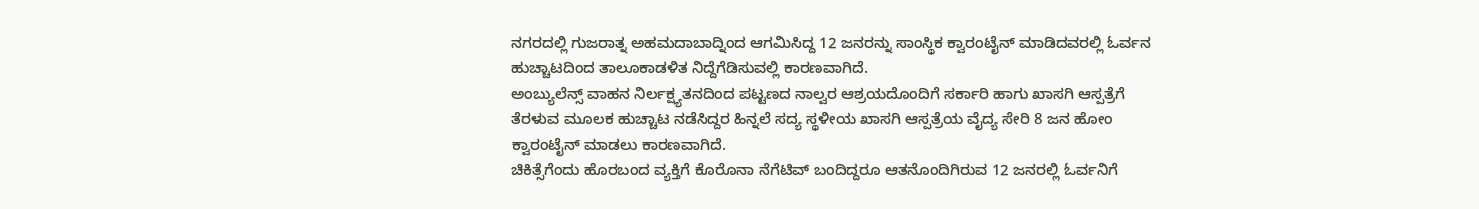ನಗರದಲ್ಲಿ ಗುಜರಾತ್ನ ಅಹಮದಾಬಾದ್ನಿಂದ ಆಗಮಿಸಿದ್ದ 12 ಜನರನ್ನು ಸಾಂಸ್ಥಿಕ ಕ್ವಾರಂಟೈನ್ ಮಾಡಿದವರಲ್ಲಿ ಓರ್ವನ ಹುಚ್ಚಾಟದಿಂದ ತಾಲೂಕಾಡಳಿತ ನಿದ್ದೆಗೆಡಿಸುವಲ್ಲಿ ಕಾರಣವಾಗಿದೆ.
ಅಂಬ್ಯುಲೆನ್ಸ್ ವಾಹನ ನಿರ್ಲಕ್ಷ್ಯತನದಿಂದ ಪಟ್ಟಣದ ನಾಲ್ವರ ಆಶ್ರಯದೊಂದಿಗೆ ಸರ್ಕಾರಿ ಹಾಗು ಖಾಸಗಿ ಆಸ್ಪತ್ರೆಗೆ ತೆರಳುವ ಮೂಲಕ ಹುಚ್ಚಾಟ ನಡೆಸಿದ್ದರ ಹಿನ್ನಲೆ ಸದ್ಯ ಸ್ಥಳೀಯ ಖಾಸಗಿ ಆಸ್ಪತ್ರೆಯ ವೈದ್ಯ ಸೇರಿ 8 ಜನ ಹೋಂ ಕ್ವಾರಂಟೈನ್ ಮಾಡಲು ಕಾರಣವಾಗಿದೆ.
ಚಿಕಿತ್ಸೆಗೆಂದು ಹೊರಬಂದ ವ್ಯಕ್ತಿಗೆ ಕೊರೊನಾ ನೆಗೆಟಿವ್ ಬಂದಿದ್ದರೂ ಆತನೊಂದಿಗಿರುವ 12 ಜನರಲ್ಲಿ ಓರ್ವನಿಗೆ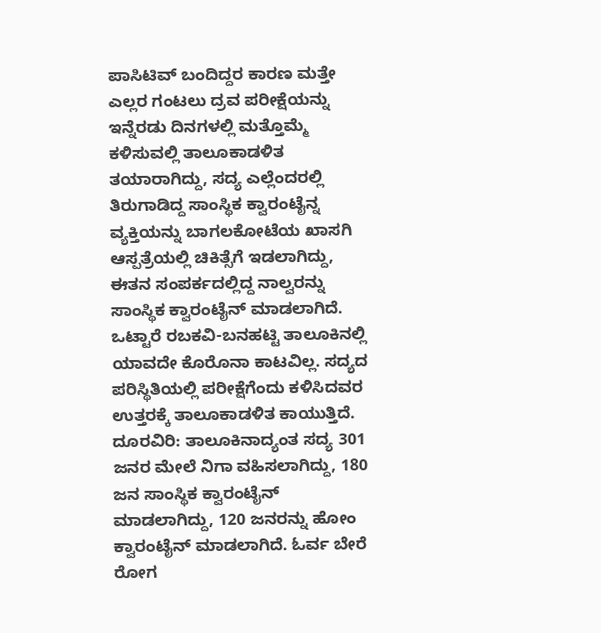ಪಾಸಿಟಿವ್ ಬಂದಿದ್ದರ ಕಾರಣ ಮತ್ತೇ ಎಲ್ಲರ ಗಂಟಲು ದ್ರವ ಪರೀಕ್ಷೆಯನ್ನು ಇನ್ನೆರಡು ದಿನಗಳಲ್ಲಿ ಮತ್ತೊಮ್ಮೆ ಕಳಿಸುವಲ್ಲಿ ತಾಲೂಕಾಡಳಿತ ತಯಾರಾಗಿದ್ದು, ಸದ್ಯ ಎಲ್ಲೆಂದರಲ್ಲಿ ತಿರುಗಾಡಿದ್ದ ಸಾಂಸ್ಥಿಕ ಕ್ವಾರಂಟೈನ್ನ ವ್ಯಕ್ತಿಯನ್ನು ಬಾಗಲಕೋಟೆಯ ಖಾಸಗಿ ಆಸ್ಪತ್ರೆಯಲ್ಲಿ ಚಿಕಿತ್ಸೆಗೆ ಇಡಲಾಗಿದ್ದು, ಈತನ ಸಂಪರ್ಕದಲ್ಲಿದ್ದ ನಾಲ್ವರನ್ನು ಸಾಂಸ್ಥಿಕ ಕ್ವಾರಂಟೈನ್ ಮಾಡಲಾಗಿದೆ.
ಒಟ್ಟಾರೆ ರಬಕವಿ-ಬನಹಟ್ಟಿ ತಾಲೂಕಿನಲ್ಲಿ ಯಾವದೇ ಕೊರೊನಾ ಕಾಟವಿಲ್ಲ. ಸದ್ಯದ ಪರಿಸ್ಥಿತಿಯಲ್ಲಿ ಪರೀಕ್ಷೆಗೆಂದು ಕಳಿಸಿದವರ ಉತ್ತರಕ್ಕೆ ತಾಲೂಕಾಡಳಿತ ಕಾಯುತ್ತಿದೆ.
ದೂರವಿರಿ: ತಾಲೂಕಿನಾದ್ಯಂತ ಸದ್ಯ 301 ಜನರ ಮೇಲೆ ನಿಗಾ ವಹಿಸಲಾಗಿದ್ದು, 180 ಜನ ಸಾಂಸ್ಥಿಕ ಕ್ವಾರಂಟೈನ್ ಮಾಡಲಾಗಿದ್ದು, 120 ಜನರನ್ನು ಹೋಂ ಕ್ವಾರಂಟೈನ್ ಮಾಡಲಾಗಿದೆ. ಓರ್ವ ಬೇರೆ ರೋಗ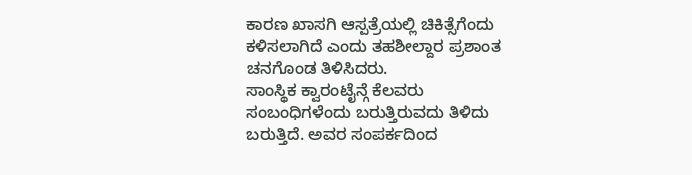ಕಾರಣ ಖಾಸಗಿ ಆಸ್ಪತ್ರೆಯಲ್ಲಿ ಚಿಕಿತ್ಸೆಗೆಂದು ಕಳಿಸಲಾಗಿದೆ ಎಂದು ತಹಶೀಲ್ದಾರ ಪ್ರಶಾಂತ ಚನಗೊಂಡ ತಿಳಿಸಿದರು.
ಸಾಂಸ್ಥಿಕ ಕ್ವಾರಂಟೈನ್ಗೆ ಕೆಲವರು ಸಂಬಂಧಿಗಳೆಂದು ಬರುತ್ತಿರುವದು ತಿಳಿದು ಬರುತ್ತಿದೆ. ಅವರ ಸಂಪರ್ಕದಿಂದ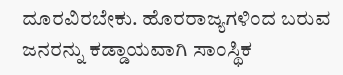ದೂರವಿರಬೇಕು. ಹೊರರಾಜ್ಯಗಳಿಂದ ಬರುವ ಜನರನ್ನು ಕಡ್ಡಾಯವಾಗಿ ಸಾಂಸ್ಥಿಕ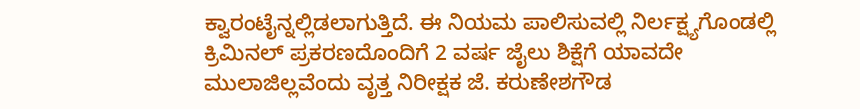ಕ್ವಾರಂಟೈನ್ನಲ್ಲಿಡಲಾಗುತ್ತಿದೆ. ಈ ನಿಯಮ ಪಾಲಿಸುವಲ್ಲಿ ನಿರ್ಲಕ್ಷ್ಯಗೊಂಡಲ್ಲಿ ಕ್ರಿಮಿನಲ್ ಪ್ರಕರಣದೊಂದಿಗೆ 2 ವರ್ಷ ಜೈಲು ಶಿಕ್ಷೆಗೆ ಯಾವದೇ ಮುಲಾಜಿಲ್ಲವೆಂದು ವೃತ್ತ ನಿರೀಕ್ಷಕ ಜೆ. ಕರುಣೇಶಗೌಡ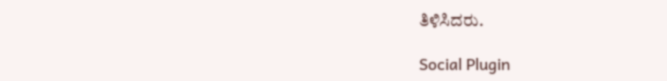ತಿಳಿಸಿದರು.

Social Plugin